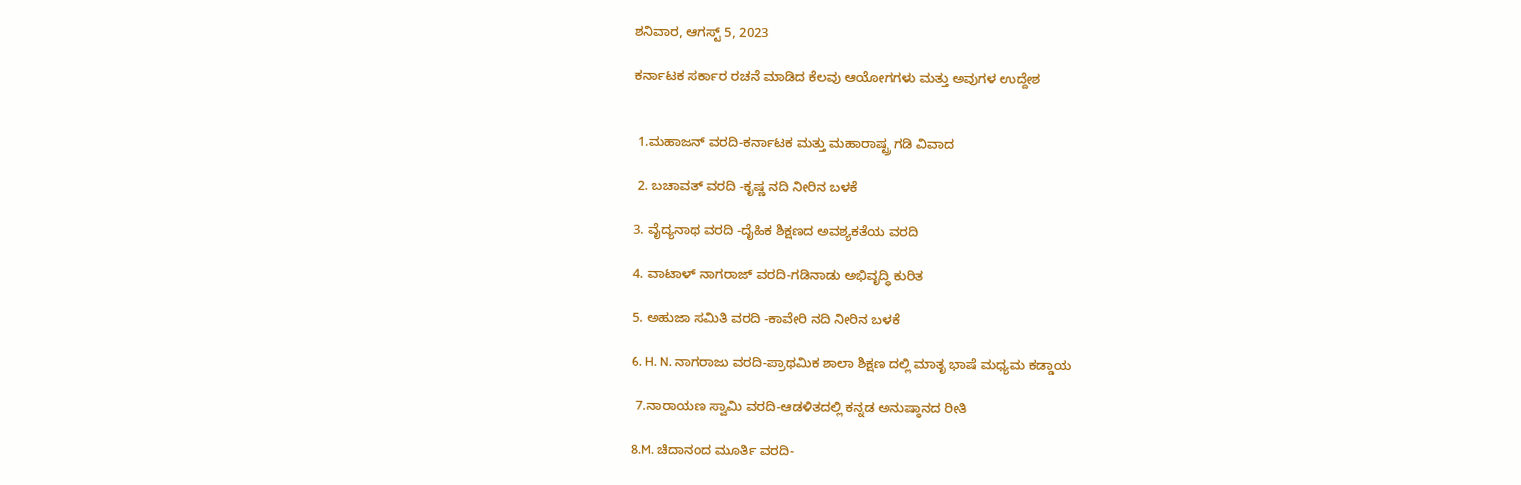ಶನಿವಾರ, ಆಗಸ್ಟ್ 5, 2023

ಕರ್ನಾಟಕ ಸರ್ಕಾರ ರಚನೆ ಮಾಡಿದ ಕೆಲವು ಆಯೋಗಗಳು ಮತ್ತು ಅವುಗಳ ಉದ್ದೇಶ


 1.ಮಹಾಜನ್ ವರದಿ-ಕರ್ನಾಟಕ ಮತ್ತು ಮಹಾರಾಷ್ಟ್ರ ಗಡಿ ವಿವಾದ

 2. ಬಚಾವತ್ ವರದಿ -ಕೃಷ್ಣ ನದಿ ನೀರಿನ ಬಳಕೆ

3. ವೈದ್ಯನಾಥ ವರದಿ -ದೈಹಿಕ ಶಿಕ್ಷಣದ ಅವಶ್ಯಕತೆಯ ವರದಿ

4. ವಾಟಾಳ್ ನಾಗರಾಜ್ ವರದಿ-ಗಡಿನಾಡು ಅಭಿವೃದ್ಧಿ ಕುರಿತ

5. ಅಹುಜಾ ಸಮಿತಿ ವರದಿ -ಕಾವೇರಿ ನದಿ ನೀರಿನ ಬಳಕೆ

6. H. N. ನಾಗರಾಜು ವರದಿ-ಪ್ರಾಥಮಿಕ ಶಾಲಾ ಶಿಕ್ಷಣ ದಲ್ಲಿ ಮಾತೃ ಭಾಷೆ ಮಧ್ಯಮ ಕಡ್ಡಾಯ

 7.ನಾರಾಯಣ ಸ್ವಾಮಿ ವರದಿ-ಆಡಳಿತದಲ್ಲಿ ಕನ್ನಡ ಅನುಷ್ಠಾನದ ರೀತಿ

8.M. ಚಿದಾನಂದ ಮೂರ್ತಿ ವರದಿ-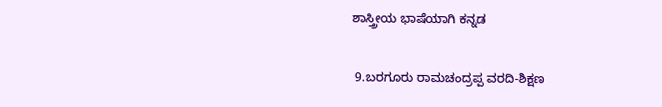ಶಾಸ್ತ್ರೀಯ ಭಾಷೆಯಾಗಿ ಕನ್ನಡ

 9.ಬರಗೂರು ರಾಮಚಂದ್ರಪ್ಪ ವರದಿ-ಶಿಕ್ಷಣ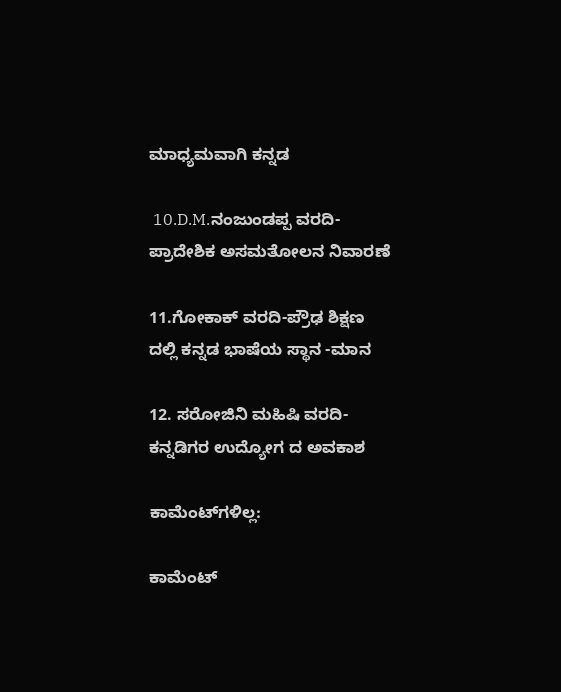ಮಾಧ್ಯಮವಾಗಿ ಕನ್ನಡ

 10.D.M.ನಂಜುಂಡಪ್ಪ ವರದಿ-ಪ್ರಾದೇಶಿಕ ಅಸಮತೋಲನ ನಿವಾರಣೆ

11.ಗೋಕಾಕ್ ವರದಿ-ಪ್ರೌಢ ಶಿಕ್ಷಣ ದಲ್ಲಿ ಕನ್ನಡ ಭಾಷೆಯ ಸ್ಥಾನ -ಮಾನ

12. ಸರೋಜಿನಿ ಮಹಿಷಿ ವರದಿ-ಕನ್ನಡಿಗರ ಉದ್ಯೋಗ ದ ಅವಕಾಶ

ಕಾಮೆಂಟ್‌ಗಳಿಲ್ಲ:

ಕಾಮೆಂಟ್‌‌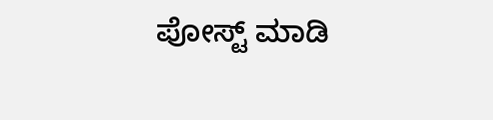ಪೋಸ್ಟ್‌ ಮಾಡಿ